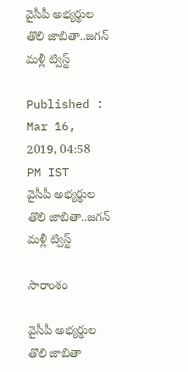వైసీపీ అభ్యర్థుల తొలి జాబితా..జగన్ మళ్లీ ట్విస్ట్

Published : Mar 16, 2019, 04:58 PM IST
వైసీపీ అభ్యర్థుల తొలి జాబితా..జగన్ మళ్లీ ట్విస్ట్

సారాంశం

వైసీపీ అభ్యర్థుల తొలి జాబితా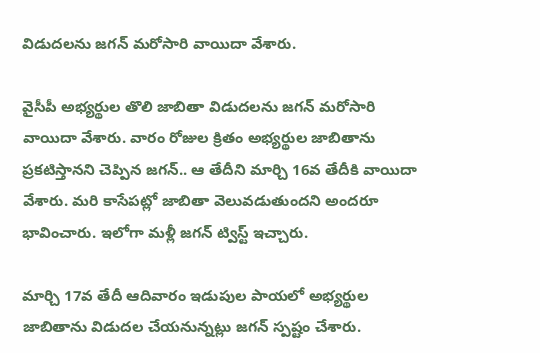విడుదలను జగన్ మరోసారి వాయిదా వేశారు.

వైసీపీ అభ్యర్థుల తొలి జాబితా విడుదలను జగన్ మరోసారి వాయిదా వేశారు. వారం రోజుల క్రితం అభ్యర్థుల జాబితాను ప్రకటిస్తానని చెప్పిన జగన్.. ఆ తేదీని మార్చి 16వ తేదీకి వాయిదా వేశారు. మరి కాసేపట్లో జాబితా వెలువడుతుందని అందరూ భావించారు. ఇలోగా మళ్లీ జగన్ ట్విస్ట్ ఇచ్చారు.

మార్చి 17వ తేదీ ఆదివారం ఇడుపుల పాయలో అభ్యర్థుల జాబితాను విడుదల చేయనున్నట్లు జగన్ స్పష్టం చేశారు.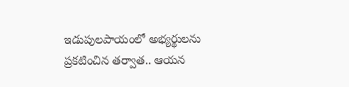ఇడుపులపాయంలో అభ్యర్థులను ప్రకటించిన తర్వాత.. ఆయన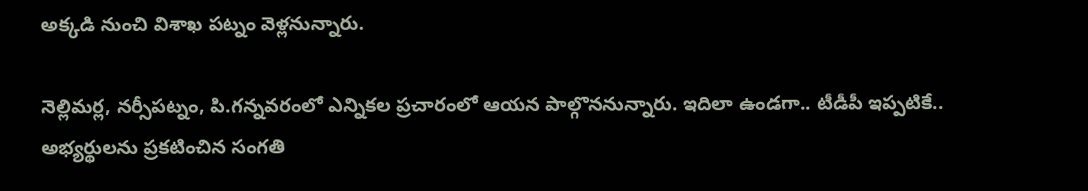అక్కడి నుంచి విశాఖ పట్నం వెళ్లనున్నారు.

నెల్లిమర్ల, నర్సీపట్నం, పి.గన్నవరంలో ఎన్నికల ప్రచారంలో ఆయన పాల్గొననున్నారు. ఇదిలా ఉండగా.. టీడీపీ ఇప్పటికే.. అభ్యర్థులను ప్రకటించిన సంగతి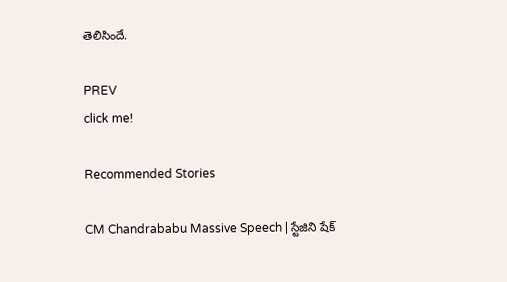తెలిసిందే.

PREV
click me!

Recommended Stories

CM Chandrababu Massive Speech | స్టేజిని షేక్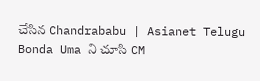చేసిన Chandrababu | Asianet Telugu
Bonda Uma ని చూసి CM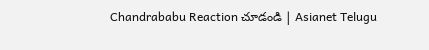Chandrababu Reaction చూడండి | Asianet Telugu